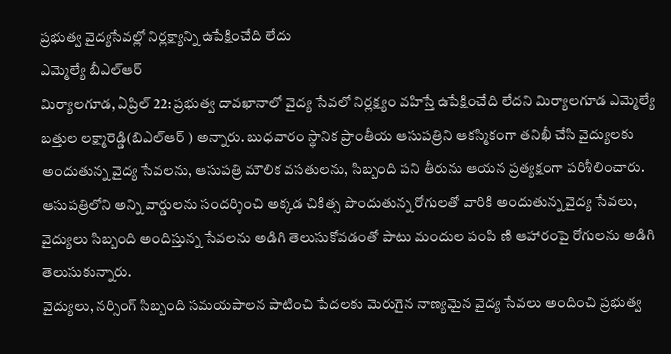ప్రభుత్వ వైద్యసేవల్లో నిర్లక్ష్యాన్ని ఉపేక్షించేది లేదు
ఎమ్మెల్యే బీఎల్ఆర్
మిర్యాలగూడ, ఏప్రిల్ 22: ప్రభుత్వ దావఖానాలో వైద్య సేవలో నిర్లక్ష్యం వహిస్తే ఉపేక్షించేది లేదని మిర్యాలగూడ ఎమ్మెల్యే బత్తుల లక్ష్మారెడ్డి(బిఎల్ఆర్ ) అన్నారు. బుధవారం స్థానిక ప్రాంతీయ ఆసుపత్రిని ఆకస్మికంగా తనిఖీ చేసి వైద్యులకు అందుతున్న వైద్య సేవలను, ఆసుపత్రి మౌలిక వసతులను, సిబ్బంది పని తీరును ఆయన ప్రత్యక్షంగా పరిశీలించారు.
ఆసుపత్రిలోని అన్ని వార్డులను సందర్శించి అక్కడ చికిత్స పొందుతున్న రోగులతో వారికి అందుతున్న వైద్య సేవలు, వైద్యులు సిబ్బంది అందిస్తున్న సేవలను అడిగి తెలుసుకోవడంతో పాటు మందుల పంపి ణి ఆహారంపై రోగులను అడిగి తెలుసుకున్నారు.
వైద్యులు, నర్సింగ్ సిబ్బంది సమయపాలన పాటించి పేదలకు మెరుగైన నాణ్యమైన వైద్య సేవలు అందించి ప్రభుత్వ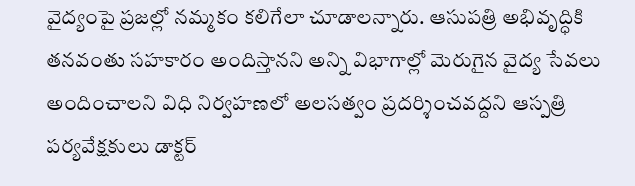వైద్యంపై ప్రజల్లో నమ్మకం కలిగేలా చూడాలన్నారు. ఆసుపత్రి అభివృద్ధికి తనవంతు సహకారం అందిస్తానని అన్ని విభాగాల్లో మెరుగైన వైద్య సేవలు అందించాలని విధి నిర్వహణలో అలసత్వం ప్రదర్శించవద్దని ఆస్పత్రి పర్యవేక్షకులు డాక్టర్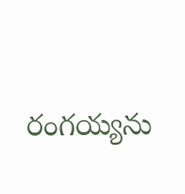రంగయ్యను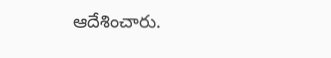ఆదేశించారు.